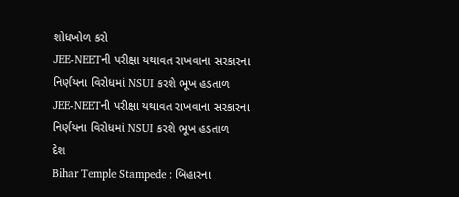શોધખોળ કરો
JEE-NEETની પરીક્ષા યથાવત રાખવાના સરકારના નિર્ણયના વિરોધમાં NSUI કરશે ભૂખ હડતાળ
JEE-NEETની પરીક્ષા યથાવત રાખવાના સરકારના નિર્ણયના વિરોધમાં NSUI કરશે ભૂખ હડતાળ
દેશ
Bihar Temple Stampede : બિહારના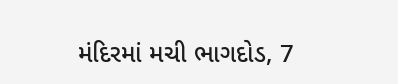મંદિરમાં મચી ભાગદોડ, 7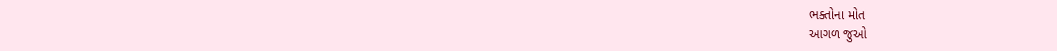ભક્તોના મોત
આગળ જુઓ